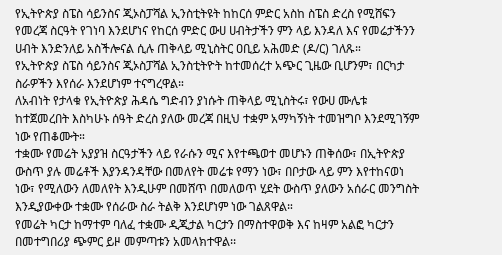የኢትዮጵያ ስፔስ ሳይንስና ጂኦስፓሻል ኢንስቲትዩት ከከርሰ ምድር አስከ ስፔስ ድረስ የሚሸፍን የመረጃ ስርዓት የገነባ እንደሆነና የከርሰ ምድር ውሀ ሀብትታችን ምን ላይ እንዳለ እና የመሬታችንን ሀብት እንድንለይ አስችሎናል ሲሉ ጠቅላይ ሚኒስትር ዐቢይ አሕመድ (ዶ/ር) ገለጹ።
የኢትዮጵያ ስፔስ ሳይንስና ጂኦስፓሻል ኢንስቲትዮት ከተመሰረተ አጭር ጊዜው ቢሆንም፣ በርካታ ስራዎችን እየሰራ እንደሆነም ተናግረዋል።
ለአብነት የታላቁ የኢትዮጵያ ሕዳሴ ግድብን ያነሱት ጠቅላይ ሚኒስትሩ፣ የውሀ ሙሌቱ ከተጀመረበት እስካሁኑ ሰዓት ድረስ ያለው መረጃ በዚህ ተቋም አማካኝነት ተመዝግቦ እንደሚገኝም ነው የጠቆሙት።
ተቋሙ የመሬት አያያዝ ስርዓታችን ላይ የራሱን ሚና እየተጫወተ መሆኑን ጠቅሰው፣ በኢትዮጵያ ውስጥ ያሉ መሬቶች እያንዳንዳቸው በመለየት መሬቱ የማን ነው፣ በቦታው ላይ ምን እየተከናወነ ነው፣ የሚለውን ለመለየት እንዲሁም በመሸጥ በመለወጥ ሂደት ውስጥ ያለውን አሰራር መንግስት እንዲያውቀው ተቋሙ የሰራው ስራ ትልቅ እንደሆነም ነው ገልጸዋል።
የመሬት ካርታ ከማተም ባለፈ ተቋሙ ዲጂታል ካርታን በማስተዋወቅ እና ከዛም አልፎ ካርታን በመተግበሪያ ጭምር ይዞ መምጣቱን አመላክተዋል፡፡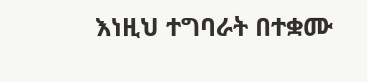እነዚህ ተግባራት በተቋሙ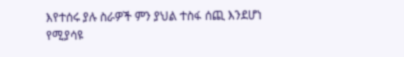እየተሰሩ ያሉ ስራዎች ምን ያህል ተስፋ ሰጪ እንደሆነ የሚያሳዩ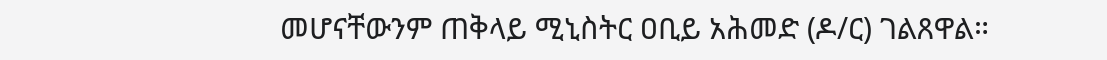መሆናቸውንም ጠቅላይ ሚኒስትር ዐቢይ አሕመድ (ዶ/ር) ገልጸዋል።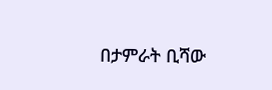በታምራት ቢሻው